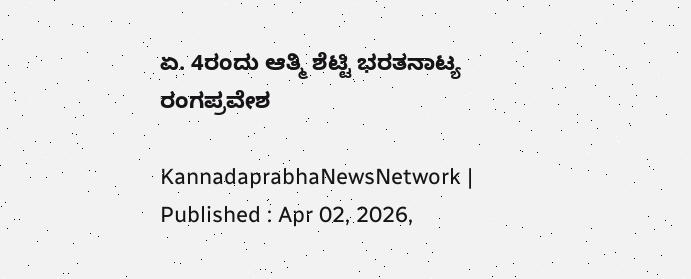ಏ. 4ರಂದು ಆತ್ಮಿ ಶೆಟ್ಟಿ ಭರತನಾಟ್ಯ ರಂಗಪ್ರವೇಶ

KannadaprabhaNewsNetwork |
Published : Apr 02, 2026,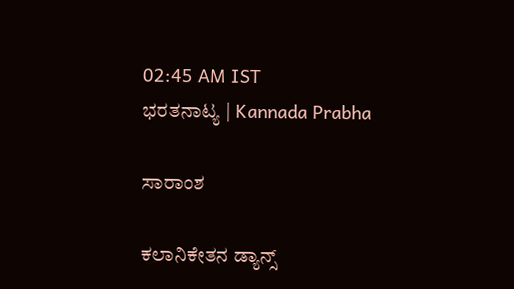02:45 AM IST
ಭರತನಾಟ್ಯ | Kannada Prabha

ಸಾರಾಂಶ

ಕಲಾನಿಕೇತನ ಡ್ಯಾನ್ಸ್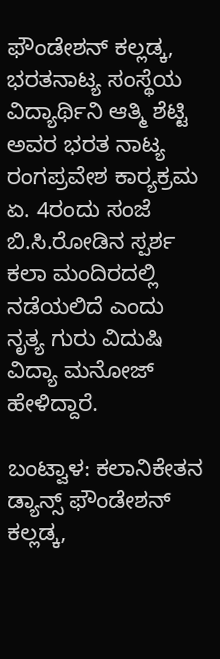ಫೌಂಡೇಶನ್ ಕಲ್ಲಡ್ಕ, ಭರತನಾಟ್ಯ ಸಂಸ್ಥೆಯ ವಿದ್ಯಾರ್ಥಿನಿ ಆತ್ಮಿ ಶೆಟ್ಟಿ ಅವರ ಭರತ ನಾಟ್ಯ ರಂಗಪ್ರವೇಶ ಕಾರ್‍ಯಕ್ರಮ ಏ. 4ರಂದು ಸಂಜೆ ಬಿ.ಸಿ.ರೋಡಿನ ಸ್ಪರ್ಶ ಕಲಾ ಮಂದಿರದಲ್ಲಿ ನಡೆಯಲಿದೆ ಎಂದು ನೃತ್ಯ ಗುರು ವಿದುಷಿ ವಿದ್ಯಾ ಮನೋಜ್ ಹೇಳಿದ್ದಾರೆ.

ಬಂಟ್ವಾಳ: ಕಲಾನಿಕೇತನ ಡ್ಯಾನ್ಸ್ ಫೌಂಡೇಶನ್ ಕಲ್ಲಡ್ಕ,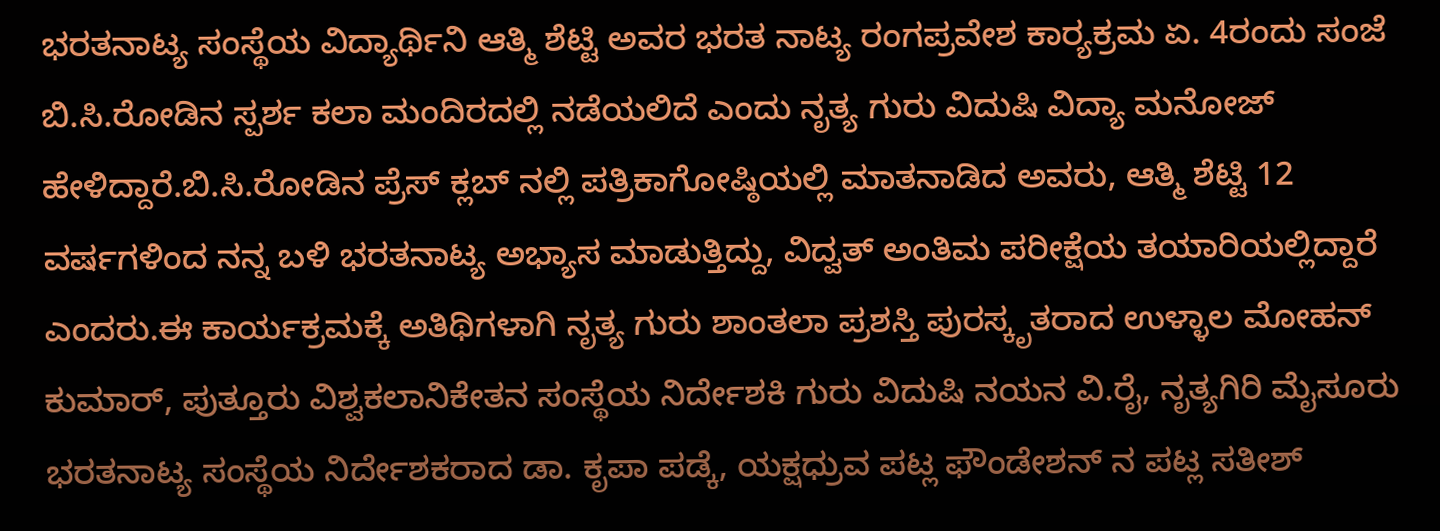ಭರತನಾಟ್ಯ ಸಂಸ್ಥೆಯ ವಿದ್ಯಾರ್ಥಿನಿ ಆತ್ಮಿ ಶೆಟ್ಟಿ ಅವರ ಭರತ ನಾಟ್ಯ ರಂಗಪ್ರವೇಶ ಕಾರ್‍ಯಕ್ರಮ ಏ. 4ರಂದು ಸಂಜೆ ಬಿ.ಸಿ.ರೋಡಿನ ಸ್ಪರ್ಶ ಕಲಾ ಮಂದಿರದಲ್ಲಿ ನಡೆಯಲಿದೆ ಎಂದು ನೃತ್ಯ ಗುರು ವಿದುಷಿ ವಿದ್ಯಾ ಮನೋಜ್ ಹೇಳಿದ್ದಾರೆ.ಬಿ.ಸಿ.ರೋಡಿನ ಪ್ರೆಸ್ ಕ್ಲಬ್ ನಲ್ಲಿ ಪತ್ರಿಕಾಗೋಷ್ಠಿಯಲ್ಲಿ ಮಾತನಾಡಿದ ಅವರು, ಆತ್ಮಿ ಶೆಟ್ಟಿ 12 ವರ್ಷಗಳಿಂದ ನನ್ನ ಬಳಿ ಭರತನಾಟ್ಯ ಅಭ್ಯಾಸ ಮಾಡುತ್ತಿದ್ದು, ವಿದ್ವತ್ ಅಂತಿಮ ಪರೀಕ್ಷೆಯ ತಯಾರಿಯಲ್ಲಿದ್ದಾರೆ ಎಂದರು.ಈ ಕಾರ್ಯಕ್ರಮಕ್ಕೆ ಅತಿಥಿಗಳಾಗಿ ನೃತ್ಯ ಗುರು ಶಾಂತಲಾ ಪ್ರಶಸ್ತಿ ಪುರಸ್ಕೃತರಾದ ಉಳ್ಳಾಲ ಮೋಹನ್ ಕುಮಾರ್, ಪುತ್ತೂರು ವಿಶ್ವಕಲಾನಿಕೇತನ ಸಂಸ್ಥೆಯ ನಿರ್ದೇಶಕಿ ಗುರು ವಿದುಷಿ ನಯನ ವಿ.ರೈ, ನೃತ್ಯಗಿರಿ ಮೈಸೂರು ಭರತನಾಟ್ಯ ಸಂಸ್ಥೆಯ ನಿರ್ದೇಶಕರಾದ ಡಾ. ಕೃಪಾ ಪಡ್ಕೆ, ಯಕ್ಷಧ್ರುವ ಪಟ್ಲ ಫೌಂಡೇಶನ್ ನ ಪಟ್ಲ ಸತೀಶ್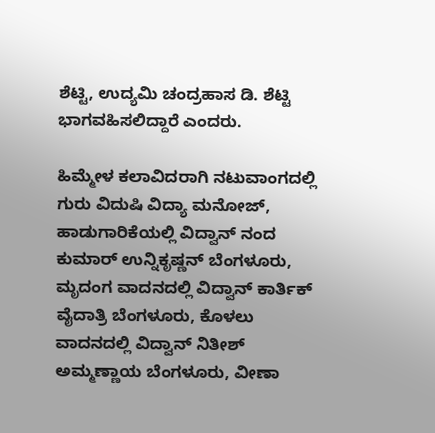ಶೆಟ್ಟಿ, ಉದ್ಯಮಿ ಚಂದ್ರಹಾಸ ಡಿ. ಶೆಟ್ಟಿ ಭಾಗವಹಿಸಲಿದ್ದಾರೆ ಎಂದರು.

ಹಿಮ್ಮೇಳ ಕಲಾವಿದರಾಗಿ ನಟುವಾಂಗದಲ್ಲಿ ಗುರು ವಿದುಷಿ ವಿದ್ಯಾ ಮನೋಜ್, ಹಾಡುಗಾರಿಕೆಯಲ್ಲಿ ವಿದ್ವಾನ್ ನಂದ ಕುಮಾರ್ ಉನ್ನಿಕೃಷ್ಣನ್ ಬೆಂಗಳೂರು, ಮೃದಂಗ ವಾದನದಲ್ಲಿ ವಿದ್ವಾನ್ ಕಾರ್ತಿಕ್ ವೈದಾತ್ರಿ ಬೆಂಗಳೂರು, ಕೊಳಲು ವಾದನದಲ್ಲಿ ವಿದ್ವಾನ್ ನಿತೀಶ್ ಅಮ್ಮಣ್ಣಾಯ ಬೆಂಗಳೂರು, ವೀಣಾ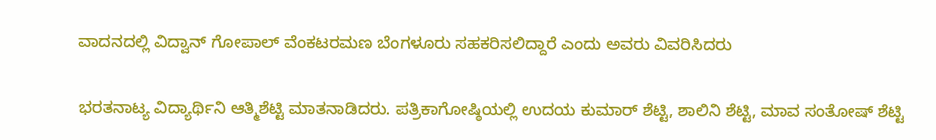ವಾದನದಲ್ಲಿ ವಿದ್ವಾನ್ ಗೋಪಾಲ್ ವೆಂಕಟರಮಣ ಬೆಂಗಳೂರು ಸಹಕರಿಸಲಿದ್ದಾರೆ ಎಂದು ಅವರು ವಿವರಿಸಿದರು

ಭರತನಾಟ್ಯ ವಿದ್ಯಾರ್ಥಿನಿ ಆತ್ಮಿಶೆಟ್ಟಿ ಮಾತನಾಡಿದರು. ಪತ್ರಿಕಾಗೋಷ್ಠಿಯಲ್ಲಿ ಉದಯ ಕುಮಾರ್ ಶೆಟ್ಟಿ, ಶಾಲಿನಿ ಶೆಟ್ಟಿ, ಮಾವ ಸಂತೋಷ್ ಶೆಟ್ಟಿ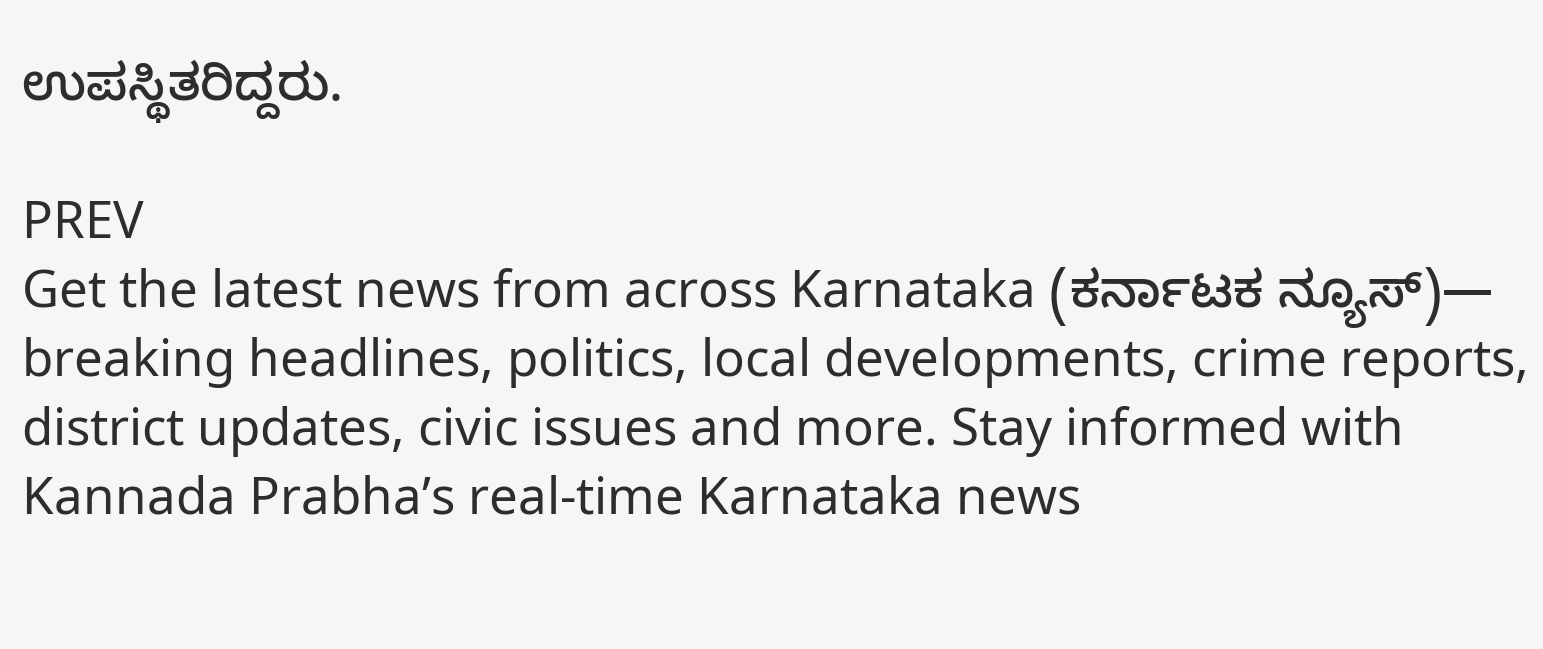ಉಪಸ್ಥಿತರಿದ್ದರು.

PREV
Get the latest news from across Karnataka (ಕರ್ನಾಟಕ ನ್ಯೂಸ್)— breaking headlines, politics, local developments, crime reports, district updates, civic issues and more. Stay informed with Kannada Prabha’s real‑time Karnataka news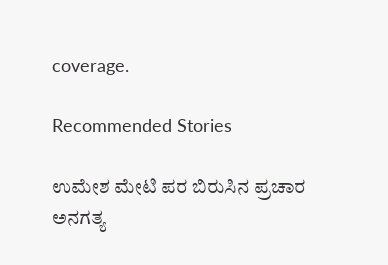coverage.

Recommended Stories

ಉಮೇಶ ಮೇಟಿ ಪರ ಬಿರುಸಿನ ಪ್ರಚಾರ
ಅನಗತ್ಯ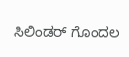ಸಿಲಿಂಡರ್‌ ಗೊಂದಲ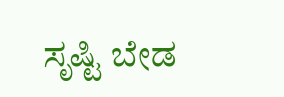ಸೃಷ್ಟಿ ಬೇಡ